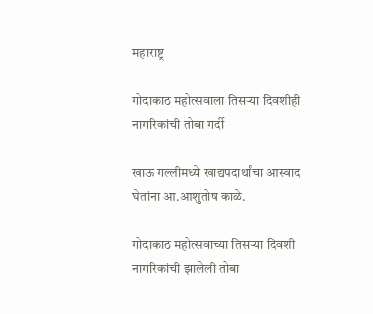महाराष्ट्र

गोदाकाठ महोत्सवाला तिसऱ्या दिवशीही नागरिकांची तोबा गर्दी

खाऊ गल्लीमध्ये खाद्यपदार्थांचा आस्वाद घेतांना आ.आशुतोष काळे.

गोदाकाठ महोत्सवाच्या तिसऱ्या दिवशी नागरिकांची झालेली तोबा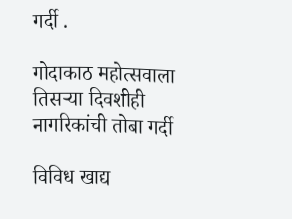गर्दी .

गोदाकाठ महोत्सवाला तिसऱ्या दिवशीही नागरिकांची तोबा गर्दी

विविध खाद्य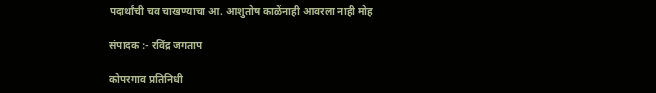पदार्थांची चव चाखण्याचा आ. आशुतोष काळेंनाही आवरला नाही मोह

संपादक :- रविंद्र जगताप

कोपरगाव प्रतिनिधी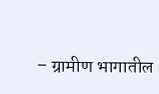– ग्रामीण भागातील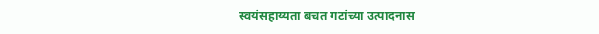स्वयंसहाय्यता बचत गटांच्या उत्पादनास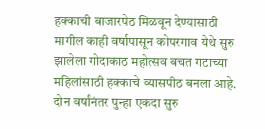हक्काची बाजारपेठ मिळवून देण्यासाठी मागील काही वर्षापासून कोपरगाव येथे सुरु झालेला गोदाकाठ महोत्सव बचत गटाच्या महिलांसाठी हक्काचे व्यासपीठ बनला आहे. दोन वर्षांनंतर पुन्हा एकदा सुरु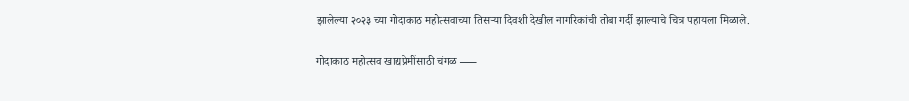झालेल्या २०२३ च्या गोदाकाठ महोत्सवाच्या तिसऱ्या दिवशी देखील नागरिकांची तोबा गर्दी झाल्याचे चित्र पहायला मिळाले.

गोदाकाठ महोत्सव खाद्यप्रेमींसाठी चंगळ —–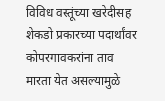विविध वस्तूंच्या खरेदीसह शेकडो प्रकारच्या पदार्थांवर कोपरगावकरांना ताव मारता येत असल्यामुळे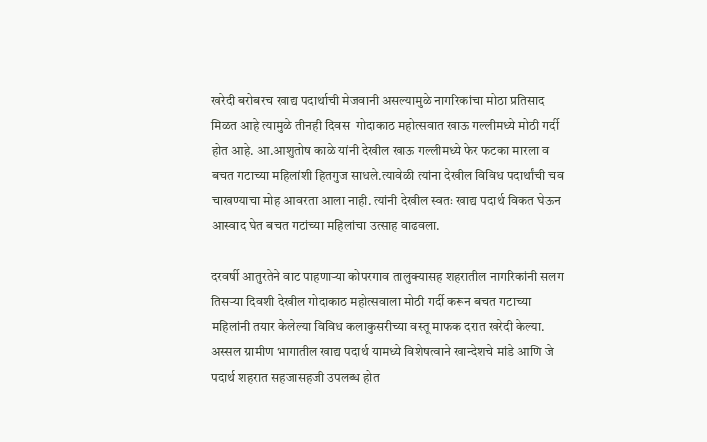खरेदी बरोबरच खाद्य पदार्थाची मेजवानी असल्यामुळे नागरिकांचा मोठा प्रतिसाद मिळत आहे त्यामुळे तीनही दिवस  गोदाकाठ महोत्सवात खाऊ गल्लीमध्ये मोठी गर्दी होत आहे. आ.आशुतोष काळे यांनी देखील खाऊ गल्लीमध्ये फेर फटका मारला व बचत गटाच्या महिलांशी हितगुज साधले.त्यावेळी त्यांना देखील विविध पदार्थांची चव चाखण्याचा मोह आवरता आला नाही. त्यांनी देखील स्वतः खाद्य पदार्थ विकत घेऊन आस्वाद घेत बचत गटांच्या महिलांचा उत्साह वाढवला.

दरवर्षी आतुरतेने वाट पाहणाऱ्या कोपरगाव तालुक्यासह शहरातील नागरिकांनी सलग तिसऱ्या दिवशी देखील गोदाकाठ महोत्सवाला मोठी गर्दी करून बचत गटाच्या महिलांनी तयार केलेल्या विविध कलाकुसरीच्या वस्तू माफक दरात खरेदी केल्या. अस्सल ग्रामीण भागातील खाद्य पदार्थ यामध्ये विशेषत्वाने खान्देशचे मांडे आणि जे पदार्थ शहरात सहजासहजी उपलब्ध होत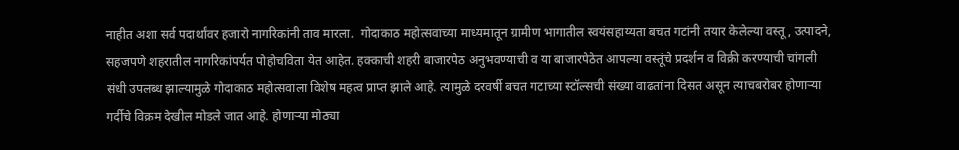नाहीत अशा सर्व पदार्थांवर हजारो नागरिकांनी ताव मारला.  गोदाकाठ महोत्सवाच्या माध्यमातून ग्रामीण भागातील स्वयंसहाय्यता बचत गटांनी तयार केलेल्या वस्तू, उत्पादने, सहजपणे शहरातील नागरिकांपर्यत पोहोचविता येत आहेत. हक्काची शहरी बाजारपेठ अनुभवण्याची व या बाजारपेठेत आपल्या वस्तूंचे प्रदर्शन व विक्री करण्याची चांगली संधी उपलब्ध झाल्यामुळे गोदाकाठ महोत्सवाला विशेष महत्व प्राप्त झाले आहे. त्यामुळे दरवर्षी बचत गटाच्या स्टॉल्सची संख्या वाढतांना दिसत असून त्याचबरोबर होणाऱ्या गर्दीचे विक्रम देखील मोडले जात आहे. होणाऱ्या मोठ्या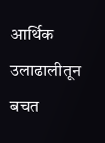आर्थिक उलाढालीतून बचत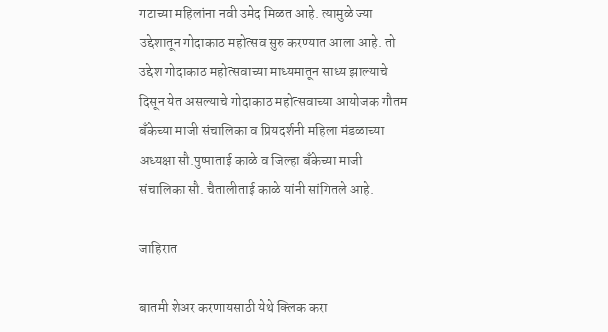गटाच्या महिलांना नवी उमेद मिळत आहे. त्यामुळे ज्या उद्देशातून गोदाकाठ महोत्सव सुरु करण्यात आला आहे. तो उद्देश गोदाकाठ महोत्सवाच्या माध्यमातून साध्य झाल्याचे दिसून येत असल्याचे गोदाकाठ महोत्सवाच्या आयोजक गौतम बँकेच्या माजी संचालिका व प्रियदर्शनी महिला मंडळाच्या अध्यक्षा सौ.पुष्पाताई काळे व जिल्हा बँकेच्या माजी संचालिका सौ. चैतालीताई काळे यांनी सांगितले आहे.

जाहिरात

बातमी शेअर करणायसाठी येथे क्लिक करा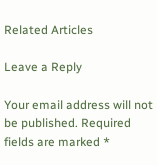Related Articles

Leave a Reply

Your email address will not be published. Required fields are marked *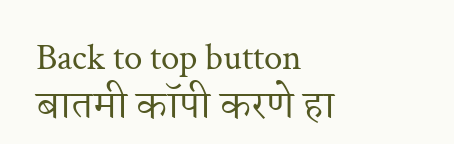Back to top button
बातमी कॉपी करणे हा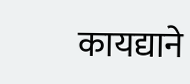कायद्याने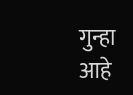गुन्हा आहे